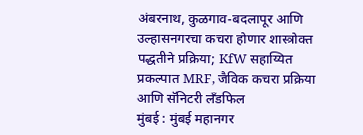अंबरनाथ, कुळगाव-बदलापूर आणि उल्हासनगरचा कचरा होणार शास्त्रोक्त पद्धतीने प्रक्रिया; KfW सहाय्यित प्रकल्पात MRF, जैविक कचरा प्रक्रिया आणि सॅनिटरी लँडफिल
मुंबई : मुंबई महानगर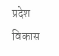प्रदेश विकास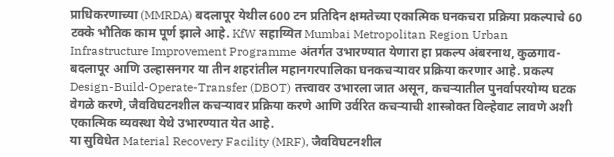प्राधिकरणाच्या (MMRDA) बदलापूर येथील 600 टन प्रतिदिन क्षमतेच्या एकात्मिक घनकचरा प्रक्रिया प्रकल्पाचे 60 टक्के भौतिक काम पूर्ण झाले आहे. KfW सहाय्यित Mumbai Metropolitan Region Urban Infrastructure Improvement Programme अंतर्गत उभारण्यात येणारा हा प्रकल्प अंबरनाथ, कुळगाव-बदलापूर आणि उल्हासनगर या तीन शहरांतील महानगरपालिका घनकचऱ्यावर प्रक्रिया करणार आहे. प्रकल्प Design-Build-Operate-Transfer (DBOT) तत्त्वावर उभारला जात असून, कचऱ्यातील पुनर्वापरयोग्य घटक वेगळे करणे, जैवविघटनशील कचऱ्यावर प्रक्रिया करणे आणि उर्वरित कचऱ्याची शास्त्रोक्त विल्हेवाट लावणे अशी एकात्मिक व्यवस्था येथे उभारण्यात येत आहे.
या सुविधेत Material Recovery Facility (MRF), जैवविघटनशील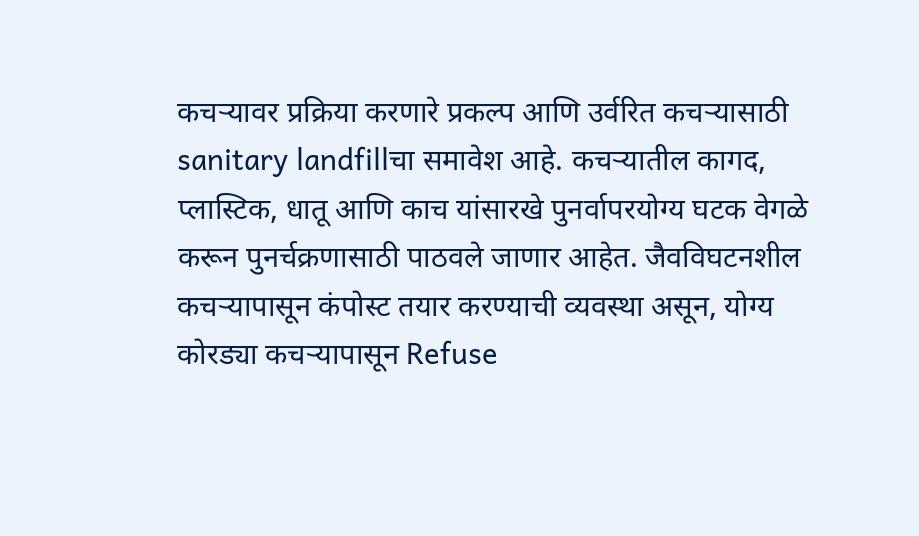कचऱ्यावर प्रक्रिया करणारे प्रकल्प आणि उर्वरित कचऱ्यासाठी sanitary landfillचा समावेश आहे. कचऱ्यातील कागद, प्लास्टिक, धातू आणि काच यांसारखे पुनर्वापरयोग्य घटक वेगळे करून पुनर्चक्रणासाठी पाठवले जाणार आहेत. जैवविघटनशील कचऱ्यापासून कंपोस्ट तयार करण्याची व्यवस्था असून, योग्य कोरड्या कचऱ्यापासून Refuse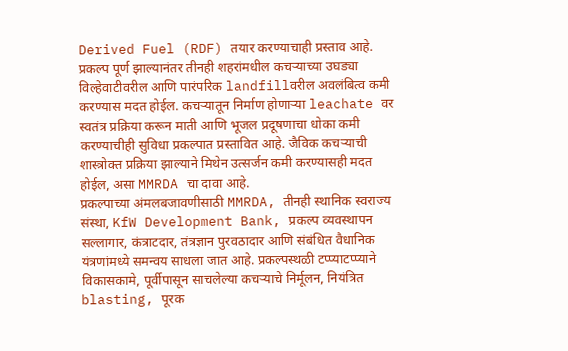Derived Fuel (RDF) तयार करण्याचाही प्रस्ताव आहे. प्रकल्प पूर्ण झाल्यानंतर तीनही शहरांमधील कचऱ्याच्या उघड्या विल्हेवाटीवरील आणि पारंपरिक landfillवरील अवलंबित्व कमी करण्यास मदत होईल. कचऱ्यातून निर्माण होणाऱ्या leachate वर स्वतंत्र प्रक्रिया करून माती आणि भूजल प्रदूषणाचा धोका कमी करण्याचीही सुविधा प्रकल्पात प्रस्तावित आहे. जैविक कचऱ्याची शास्त्रोक्त प्रक्रिया झाल्याने मिथेन उत्सर्जन कमी करण्यासही मदत होईल, असा MMRDA चा दावा आहे.
प्रकल्पाच्या अंमलबजावणीसाठी MMRDA, तीनही स्थानिक स्वराज्य संस्था, KfW Development Bank, प्रकल्प व्यवस्थापन सल्लागार, कंत्राटदार, तंत्रज्ञान पुरवठादार आणि संबंधित वैधानिक यंत्रणांमध्ये समन्वय साधला जात आहे. प्रकल्पस्थळी टप्प्याटप्प्याने विकासकामे, पूर्वीपासून साचलेल्या कचऱ्याचे निर्मूलन, नियंत्रित blasting, पूरक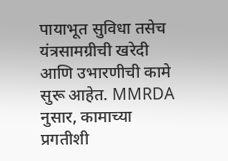पायाभूत सुविधा तसेच यंत्रसामग्रीची खरेदी आणि उभारणीची कामे सुरू आहेत. MMRDA नुसार, कामाच्या प्रगतीशी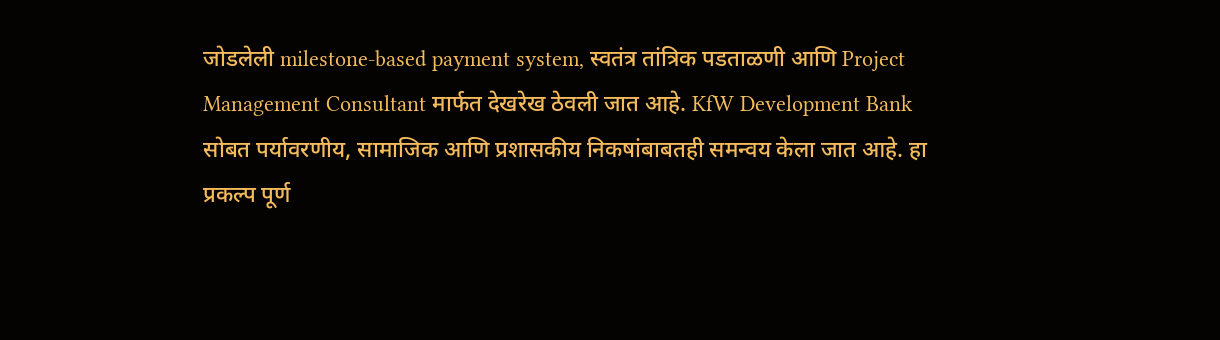जोडलेली milestone-based payment system, स्वतंत्र तांत्रिक पडताळणी आणि Project Management Consultant मार्फत देखरेख ठेवली जात आहे. KfW Development Bank सोबत पर्यावरणीय, सामाजिक आणि प्रशासकीय निकषांबाबतही समन्वय केला जात आहे. हा प्रकल्प पूर्ण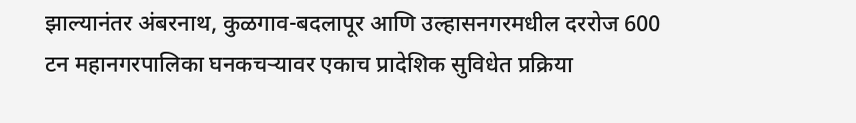झाल्यानंतर अंबरनाथ, कुळगाव-बदलापूर आणि उल्हासनगरमधील दररोज 600 टन महानगरपालिका घनकचऱ्यावर एकाच प्रादेशिक सुविधेत प्रक्रिया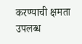करण्याची क्षमता उपलब्ध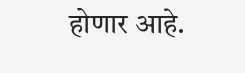होणार आहे.